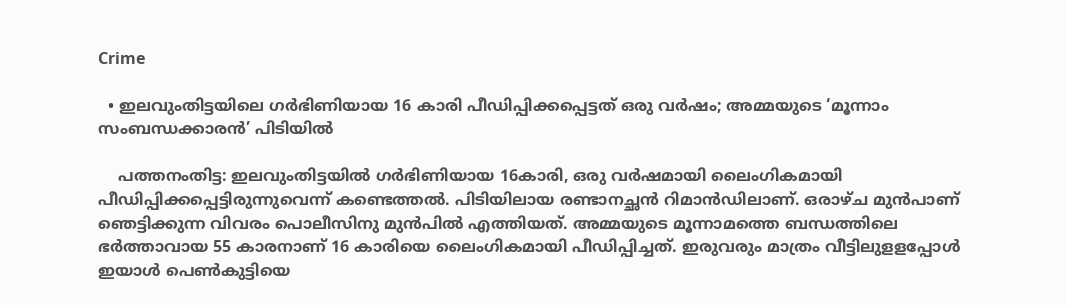Crime

  • ഇലവുംതിട്ടയിലെ ഗര്‍ഭിണിയായ 16 കാരി പീഡിപ്പിക്കപ്പെട്ടത് ഒരു വര്‍ഷം; അമ്മയുടെ ‘മൂന്നാം സംബന്ധക്കാരന്‍’ പിടിയില്‍

    പത്തനംതിട്ട: ഇലവുംതിട്ടയില്‍ ഗര്‍ഭിണിയായ 16കാരി, ഒരു വര്‍ഷമായി ലൈംഗികമായി പീഡിപ്പിക്കപ്പെട്ടിരുന്നുവെന്ന് കണ്ടെത്തല്‍. പിടിയിലായ രണ്ടാനച്ഛന്‍ റിമാന്‍ഡിലാണ്. ഒരാഴ്ച മുന്‍പാണ് ഞെട്ടിക്കുന്ന വിവരം പൊലീസിനു മുന്‍പില്‍ എത്തിയത്. അമ്മയുടെ മൂന്നാമത്തെ ബന്ധത്തിലെ ഭര്‍ത്താവായ 55 കാരനാണ് 16 കാരിയെ ലൈംഗികമായി പീഡിപ്പിച്ചത്. ഇരുവരും മാത്രം വീട്ടിലുളളപ്പോള്‍ ഇയാള്‍ പെണ്‍കുട്ടിയെ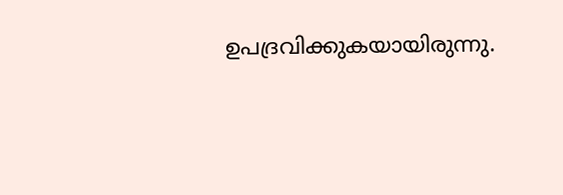ഉപദ്രവിക്കുകയായിരുന്നു.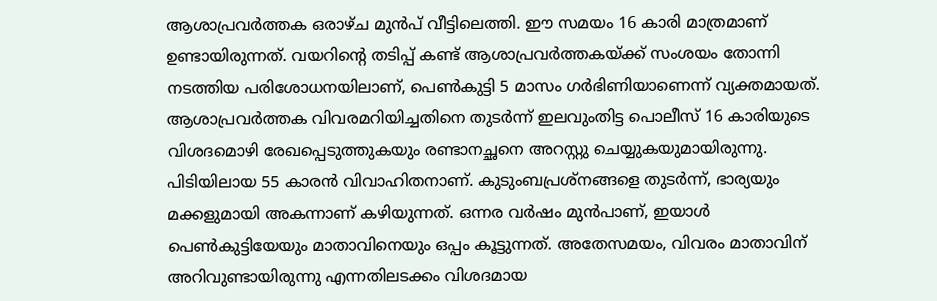ആശാപ്രവര്‍ത്തക ഒരാഴ്ച മുന്‍പ് വീട്ടിലെത്തി. ഈ സമയം 16 കാരി മാത്രമാണ് ഉണ്ടായിരുന്നത്. വയറിന്റെ തടിപ്പ് കണ്ട് ആശാപ്രവര്‍ത്തകയ്ക്ക് സംശയം തോന്നി നടത്തിയ പരിശോധനയിലാണ്, പെണ്‍കുട്ടി 5 മാസം ഗര്‍ഭിണിയാണെന്ന് വ്യക്തമായത്. ആശാപ്രവര്‍ത്തക വിവരമറിയിച്ചതിനെ തുടര്‍ന്ന് ഇലവുംതിട്ട പൊലീസ് 16 കാരിയുടെ വിശദമൊഴി രേഖപ്പെടുത്തുകയും രണ്ടാനച്ഛനെ അറസ്റ്റു ചെയ്യുകയുമായിരുന്നു. പിടിയിലായ 55 കാരന്‍ വിവാഹിതനാണ്. കുടുംബപ്രശ്‌നങ്ങളെ തുടര്‍ന്ന്, ഭാര്യയും മക്കളുമായി അകന്നാണ് കഴിയുന്നത്. ഒന്നര വര്‍ഷം മുന്‍പാണ്, ഇയാള്‍ പെണ്‍കുട്ടിയേയും മാതാവിനെയും ഒപ്പം കൂട്ടുന്നത്. അതേസമയം, വിവരം മാതാവിന് അറിവുണ്ടായിരുന്നു എന്നതിലടക്കം വിശദമായ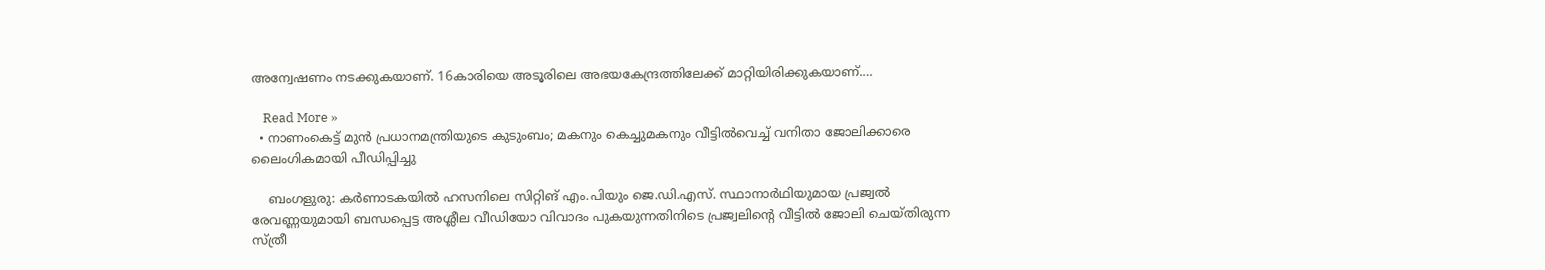അന്വേഷണം നടക്കുകയാണ്. 16കാരിയെ അടൂരിലെ അഭയകേന്ദ്രത്തിലേക്ക് മാറ്റിയിരിക്കുകയാണ്.…

    Read More »
  • നാണംകെട്ട് മുന്‍ പ്രധാനമന്ത്രിയുടെ കുടുംബം; മകനും കെച്ചുമകനും വീട്ടില്‍വെച്ച് വനിതാ ജോലിക്കാരെ ലൈംഗികമായി പീഡിപ്പിച്ചു

    ബംഗളുരു: കര്‍ണാടകയില്‍ ഹസനിലെ സിറ്റിങ് എം.പിയും ജെ.ഡി.എസ്. സ്ഥാനാര്‍ഥിയുമായ പ്രജ്വല്‍ രേവണ്ണയുമായി ബന്ധപ്പെട്ട അശ്ലീല വീഡിയോ വിവാദം പുകയുന്നതിനിടെ പ്രജ്വലിന്റെ വീട്ടില്‍ ജോലി ചെയ്തിരുന്ന സ്ത്രീ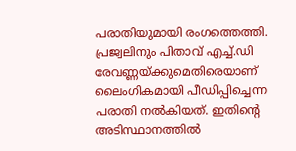പരാതിയുമായി രംഗത്തെത്തി. പ്രജ്വലിനും പിതാവ് എച്ച്.ഡി രേവണ്ണയ്ക്കുമെതിരെയാണ് ലൈംഗികമായി പീഡിപ്പിച്ചെന്ന പരാതി നല്‍കിയത്. ഇതിന്റെ അടിസ്ഥാനത്തില്‍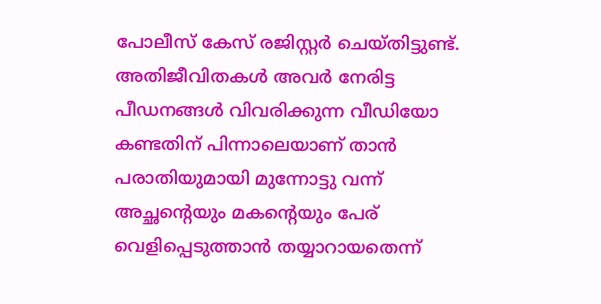പോലീസ് കേസ് രജിസ്റ്റര്‍ ചെയ്തിട്ടുണ്ട്. അതിജീവിതകള്‍ അവര്‍ നേരിട്ട പീഡനങ്ങള്‍ വിവരിക്കുന്ന വീഡിയോ കണ്ടതിന് പിന്നാലെയാണ് താന്‍ പരാതിയുമായി മുന്നോട്ടു വന്ന് അച്ഛന്റെയും മകന്റെയും പേര് വെളിപ്പെടുത്താന്‍ തയ്യാറായതെന്ന്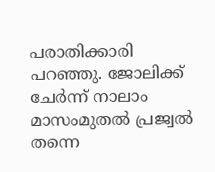പരാതിക്കാരി പറഞ്ഞു. ജോലിക്ക് ചേര്‍ന്ന് നാലാം മാസംമുതല്‍ പ്രജ്വല്‍ തന്നെ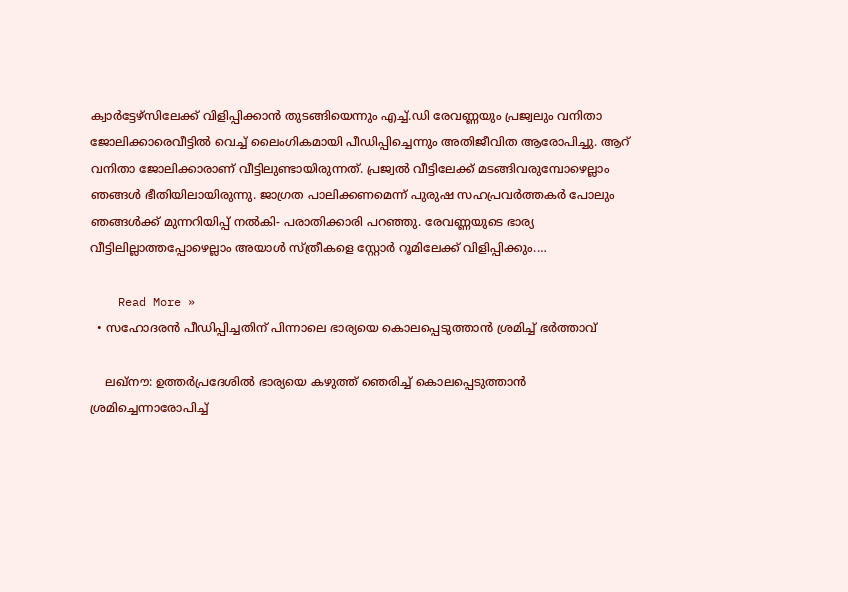ക്വാര്‍ട്ടേഴ്‌സിലേക്ക് വിളിപ്പിക്കാന്‍ തുടങ്ങിയെന്നും എച്ച്.ഡി രേവണ്ണയും പ്രജ്വലും വനിതാ ജോലിക്കാരെവീട്ടില്‍ വെച്ച് ലൈംഗികമായി പീഡിപ്പിച്ചെന്നും അതിജീവിത ആരോപിച്ചു. ആറ് വനിതാ ജോലിക്കാരാണ് വീട്ടിലുണ്ടായിരുന്നത്. പ്രജ്വല്‍ വീട്ടിലേക്ക് മടങ്ങിവരുമ്പോഴെല്ലാം ഞങ്ങള്‍ ഭീതിയിലായിരുന്നു. ജാഗ്രത പാലിക്കണമെന്ന് പുരുഷ സഹപ്രവര്‍ത്തകര്‍ പോലും ഞങ്ങള്‍ക്ക് മുന്നറിയിപ്പ് നല്‍കി- പരാതിക്കാരി പറഞ്ഞു. രേവണ്ണയുടെ ഭാര്യ വീട്ടിലില്ലാത്തപ്പോഴെല്ലാം അയാള്‍ സ്ത്രീകളെ സ്റ്റോര്‍ റൂമിലേക്ക് വിളിപ്പിക്കും.…

    Read More »
  • സഹോദരന്‍ പീഡിപ്പിച്ചതിന് പിന്നാലെ ഭാര്യയെ കൊലപ്പെടുത്താന്‍ ശ്രമിച്ച് ഭര്‍ത്താവ്

    ലഖ്‌നൗ: ഉത്തര്‍പ്രദേശില്‍ ഭാര്യയെ കഴുത്ത് ഞെരിച്ച് കൊലപ്പെടുത്താന്‍ ശ്രമിച്ചെന്നാരോപിച്ച്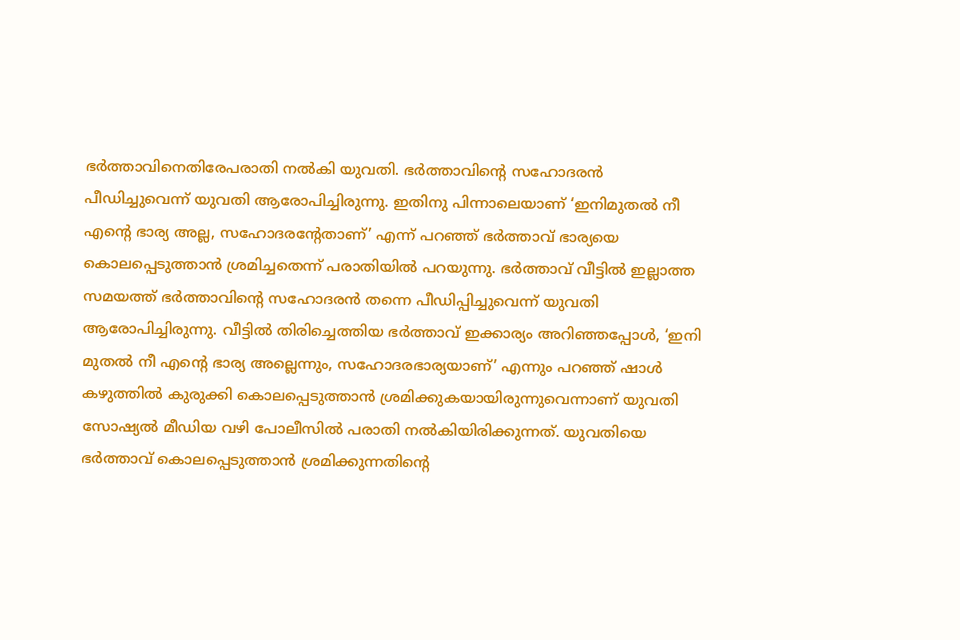ഭര്‍ത്താവിനെതിരേപരാതി നല്‍കി യുവതി. ഭര്‍ത്താവിന്റെ സഹോദരന്‍ പീഡിച്ചുവെന്ന് യുവതി ആരോപിച്ചിരുന്നു. ഇതിനു പിന്നാലെയാണ് ‘ഇനിമുതല്‍ നീ എന്റെ ഭാര്യ അല്ല, സഹോദരന്റേതാണ്’ എന്ന് പറഞ്ഞ് ഭര്‍ത്താവ് ഭാര്യയെ കൊലപ്പെടുത്താന്‍ ശ്രമിച്ചതെന്ന് പരാതിയില്‍ പറയുന്നു. ഭര്‍ത്താവ് വീട്ടില്‍ ഇല്ലാത്ത സമയത്ത് ഭര്‍ത്താവിന്റെ സഹോദരന്‍ തന്നെ പീഡിപ്പിച്ചുവെന്ന് യുവതി ആരോപിച്ചിരുന്നു. വീട്ടില്‍ തിരിച്ചെത്തിയ ഭര്‍ത്താവ് ഇക്കാര്യം അറിഞ്ഞപ്പോള്‍, ‘ഇനി മുതല്‍ നീ എന്റെ ഭാര്യ അല്ലെന്നും, സഹോദരഭാര്യയാണ്’ എന്നും പറഞ്ഞ് ഷാള്‍ കഴുത്തില്‍ കുരുക്കി കൊലപ്പെടുത്താന്‍ ശ്രമിക്കുകയായിരുന്നുവെന്നാണ് യുവതി സോഷ്യല്‍ മീഡിയ വഴി പോലീസില്‍ പരാതി നല്‍കിയിരിക്കുന്നത്. യുവതിയെ ഭര്‍ത്താവ് കൊലപ്പെടുത്താന്‍ ശ്രമിക്കുന്നതിന്റെ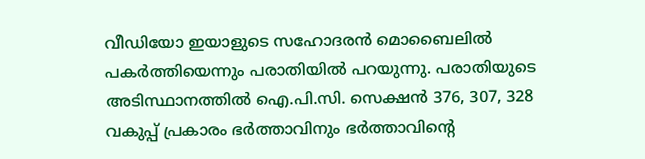വീഡിയോ ഇയാളുടെ സഹോദരന്‍ മൊബൈലില്‍ പകര്‍ത്തിയെന്നും പരാതിയില്‍ പറയുന്നു. പരാതിയുടെ അടിസ്ഥാനത്തില്‍ ഐ.പി.സി. സെക്ഷന്‍ 376, 307, 328 വകുപ്പ് പ്രകാരം ഭര്‍ത്താവിനും ഭര്‍ത്താവിന്റെ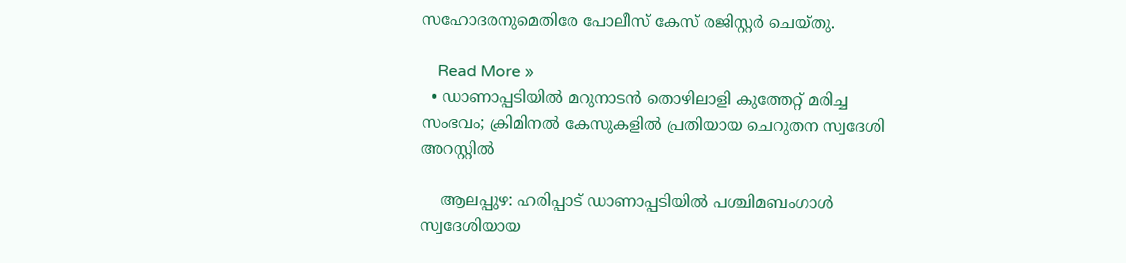സഹോദരനുമെതിരേ പോലീസ് കേസ് രജിസ്റ്റര്‍ ചെയ്തു.

    Read More »
  • ഡാണാപ്പടിയില്‍ മറുനാടന്‍ തൊഴിലാളി കുത്തേറ്റ് മരിച്ച സംഭവം; ക്രിമിനല്‍ കേസുകളില്‍ പ്രതിയായ ചെറുതന സ്വദേശി അറസ്റ്റില്‍

    ആലപ്പുഴ: ഹരിപ്പാട് ഡാണാപ്പടിയില്‍ പശ്ചിമബംഗാള്‍ സ്വദേശിയായ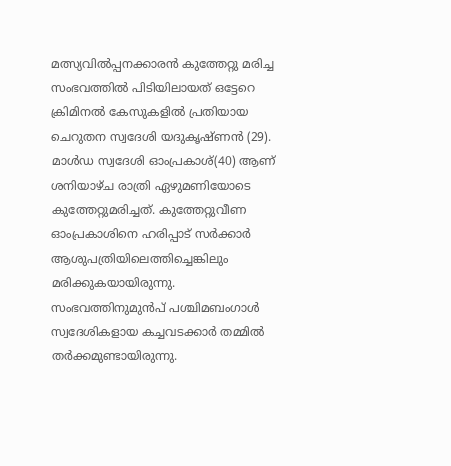മത്സ്യവില്‍പ്പനക്കാരന്‍ കുത്തേറ്റു മരിച്ച സംഭവത്തില്‍ പിടിയിലായത് ഒട്ടേറെ ക്രിമിനല്‍ കേസുകളില്‍ പ്രതിയായ ചെറുതന സ്വദേശി യദുകൃഷ്ണന്‍ (29). മാള്‍ഡ സ്വദേശി ഓംപ്രകാശ്(40) ആണ് ശനിയാഴ്ച രാത്രി ഏഴുമണിയോടെ കുത്തേറ്റുമരിച്ചത്. കുത്തേറ്റുവീണ ഓംപ്രകാശിനെ ഹരിപ്പാട് സര്‍ക്കാര്‍ ആശുപത്രിയിലെത്തിച്ചെങ്കിലും മരിക്കുകയായിരുന്നു. സംഭവത്തിനുമുന്‍പ് പശ്ചിമബംഗാള്‍ സ്വദേശികളായ കച്ചവടക്കാര്‍ തമ്മില്‍ തര്‍ക്കമുണ്ടായിരുന്നു.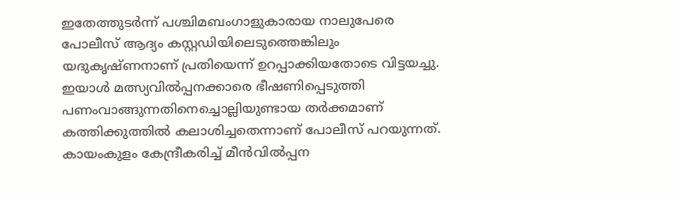ഇതേത്തുടര്‍ന്ന് പശ്ചിമബംഗാളുകാരായ നാലുപേരെ പോലീസ് ആദ്യം കസ്റ്റഡിയിലെടുത്തെങ്കിലും യദുകൃഷ്ണനാണ് പ്രതിയെന്ന് ഉറപ്പാക്കിയതോടെ വിട്ടയച്ചു. ഇയാള്‍ മത്സ്യവില്‍പ്പനക്കാരെ ഭീഷണിപ്പെടുത്തി പണംവാങ്ങുന്നതിനെച്ചൊല്ലിയുണ്ടായ തര്‍ക്കമാണ് കത്തിക്കുത്തില്‍ കലാശിച്ചതെന്നാണ് പോലീസ് പറയുന്നത്. കായംകുളം കേന്ദ്രീകരിച്ച് മീന്‍വില്‍പ്പന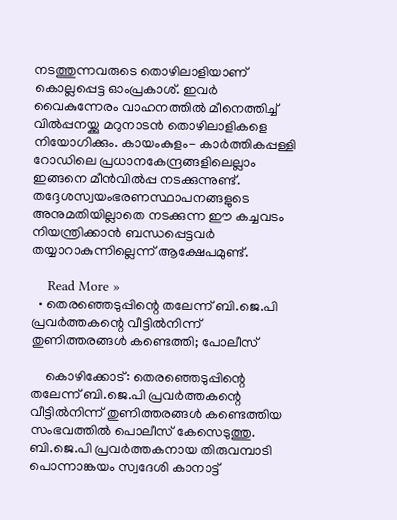നടത്തുന്നവരുടെ തൊഴിലാളിയാണ് കൊല്ലപ്പെട്ട ഓംപ്രകാശ്. ഇവര്‍ വൈകുന്നേരം വാഹനത്തില്‍ മീനെത്തിച്ച് വില്‍പ്പനയ്ക്കു മറുനാടന്‍ തൊഴിലാളികളെ നിയോഗിക്കും. കായംകുളം- കാര്‍ത്തികപ്പള്ളി റോഡിലെ പ്രധാനകേന്ദ്രങ്ങളിലെല്ലാം ഇങ്ങനെ മീന്‍വില്‍പ്പ നടക്കുന്നുണ്ട്. തദ്ദേശസ്വയംഭരണസ്ഥാപനങ്ങളുടെ അനുമതിയില്ലാതെ നടക്കുന്ന ഈ കച്ചവടം നിയന്ത്രിക്കാന്‍ ബന്ധപ്പെട്ടവര്‍ തയ്യാറാകുന്നില്ലെന്ന് ആക്ഷേപമുണ്ട്.

    Read More »
  • തെരഞ്ഞെടുപ്പിന്റെ തലേന്ന് ബി.ജെ.പി പ്രവര്‍ത്തകന്റെ വീട്ടില്‍നിന്ന് തുണിത്തരങ്ങള്‍ കണ്ടെത്തി; പോലീസ്

    കൊഴിക്കോട്: തെരഞ്ഞെടുപ്പിന്റെ തലേന്ന് ബി.ജെ.പി പ്രവര്‍ത്തകന്റെ വീട്ടില്‍നിന്ന് തുണിത്തരങ്ങള്‍ കണ്ടെത്തിയ സംഭവത്തില്‍ പൊലീസ് കേസെടുത്തു. ബി.ജെ.പി പ്രവര്‍ത്തകനായ തിരുവമ്പാടി പൊന്നാങ്കയം സ്വദേശി കാനാട്ട്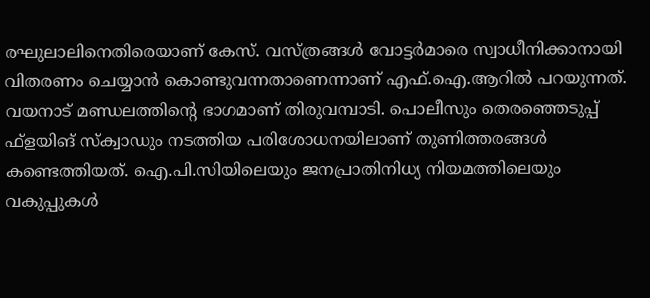രഘുലാലിനെതിരെയാണ് കേസ്. വസ്ത്രങ്ങള്‍ വോട്ടര്‍മാരെ സ്വാധീനിക്കാനായി വിതരണം ചെയ്യാന്‍ കൊണ്ടുവന്നതാണെന്നാണ് എഫ്.ഐ.ആറില്‍ പറയുന്നത്. വയനാട് മണ്ഡലത്തിന്റെ ഭാഗമാണ് തിരുവമ്പാടി. പൊലീസും തെരഞ്ഞെടുപ്പ് ഫ്ളയിങ് സ്‌ക്വാഡും നടത്തിയ പരിശോധനയിലാണ് തുണിത്തരങ്ങള്‍ കണ്ടെത്തിയത്. ഐ.പി.സിയിലെയും ജനപ്രാതിനിധ്യ നിയമത്തിലെയും വകുപ്പുകള്‍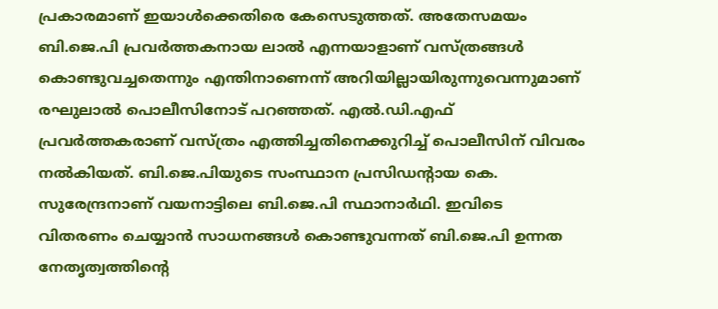പ്രകാരമാണ് ഇയാള്‍ക്കെതിരെ കേസെടുത്തത്. അതേസമയം ബി.ജെ.പി പ്രവര്‍ത്തകനായ ലാല്‍ എന്നയാളാണ് വസ്ത്രങ്ങള്‍ കൊണ്ടുവച്ചതെന്നും എന്തിനാണെന്ന് അറിയില്ലായിരുന്നുവെന്നുമാണ് രഘുലാല്‍ പൊലീസിനോട് പറഞ്ഞത്. എല്‍.ഡി.എഫ് പ്രവര്‍ത്തകരാണ് വസ്ത്രം എത്തിച്ചതിനെക്കുറിച്ച് പൊലീസിന് വിവരം നല്‍കിയത്. ബി.ജെ.പിയുടെ സംസ്ഥാന പ്രസിഡന്റായ കെ. സുരേന്ദ്രനാണ് വയനാട്ടിലെ ബി.ജെ.പി സ്ഥാനാര്‍ഥി. ഇവിടെ വിതരണം ചെയ്യാന്‍ സാധനങ്ങള്‍ കൊണ്ടുവന്നത് ബി.ജെ.പി ഉന്നത നേതൃത്വത്തിന്റെ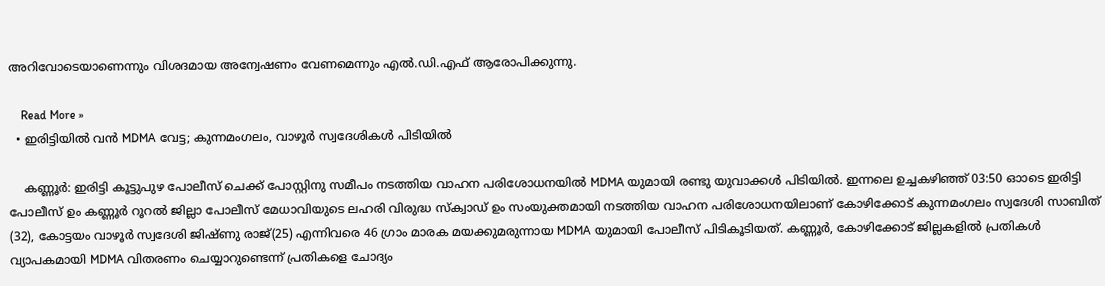അറിവോടെയാണെന്നും വിശദമായ അന്വേഷണം വേണമെന്നും എല്‍.ഡി.എഫ് ആരോപിക്കുന്നു.

    Read More »
  • ഇരിട്ടിയില്‍ വന്‍ MDMA വേട്ട; കുന്നമംഗലം, വാഴൂര്‍ സ്വദേശികള്‍ പിടിയില്‍

    കണ്ണൂര്‍: ഇരിട്ടി കൂട്ടുപുഴ പോലീസ് ചെക്ക് പോസ്റ്റിനു സമീപം നടത്തിയ വാഹന പരിശോധനയില്‍ MDMA യുമായി രണ്ടു യുവാക്കള്‍ പിടിയില്‍. ഇന്നലെ ഉച്ചകഴിഞ്ഞ് 03:50 ഓാടെ ഇരിട്ടി പോലീസ് ഉം കണ്ണൂര്‍ റൂറല്‍ ജില്ലാ പോലീസ് മേധാവിയുടെ ലഹരി വിരുദ്ധ സ്‌ക്വാഡ് ഉം സംയുക്തമായി നടത്തിയ വാഹന പരിശോധനയിലാണ് കോഴിക്കോട് കുന്നമംഗലം സ്വദേശി സാബിത് (32), കോട്ടയം വാഴൂര്‍ സ്വദേശി ജിഷ്ണു രാജ്(25) എന്നിവരെ 46 ഗ്രാം മാരക മയക്കുമരുന്നായ MDMA യുമായി പോലീസ് പിടികൂടിയത്. കണ്ണൂര്‍, കോഴിക്കോട് ജില്ലകളില്‍ പ്രതികള്‍ വ്യാപകമായി MDMA വിതരണം ചെയ്യാറുണ്ടെന്ന് പ്രതികളെ ചോദ്യം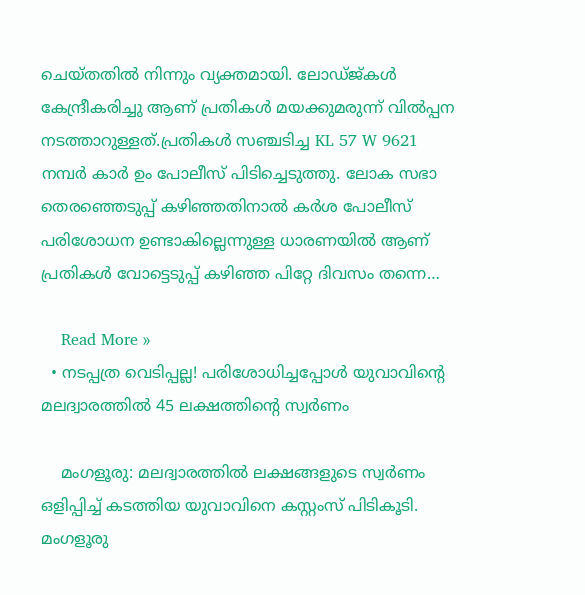ചെയ്തതില്‍ നിന്നും വ്യക്തമായി. ലോഡ്ജ്കള്‍ കേന്ദ്രീകരിച്ചു ആണ് പ്രതികള്‍ മയക്കുമരുന്ന് വില്‍പ്പന നടത്താറുള്ളത്.പ്രതികള്‍ സഞ്ചടിച്ച KL 57 W 9621 നമ്പര്‍ കാര്‍ ഉം പോലീസ് പിടിച്ചെടുത്തു. ലോക സഭാ തെരഞ്ഞെടുപ്പ് കഴിഞ്ഞതിനാല്‍ കര്‍ശ പോലീസ് പരിശോധന ഉണ്ടാകില്ലെന്നുള്ള ധാരണയില്‍ ആണ് പ്രതികള്‍ വോട്ടെടുപ്പ് കഴിഞ്ഞ പിറ്റേ ദിവസം തന്നെ…

    Read More »
  • നടപ്പത്ര വെടിപ്പല്ല! പരിശോധിച്ചപ്പോള്‍ യുവാവിന്റെ മലദ്വാരത്തില്‍ 45 ലക്ഷത്തിന്റെ സ്വര്‍ണം

    മംഗളൂരു: മലദ്വാരത്തില്‍ ലക്ഷങ്ങളുടെ സ്വര്‍ണം ഒളിപ്പിച്ച് കടത്തിയ യുവാവിനെ കസ്റ്റംസ് പിടികൂടി. മംഗളൂരു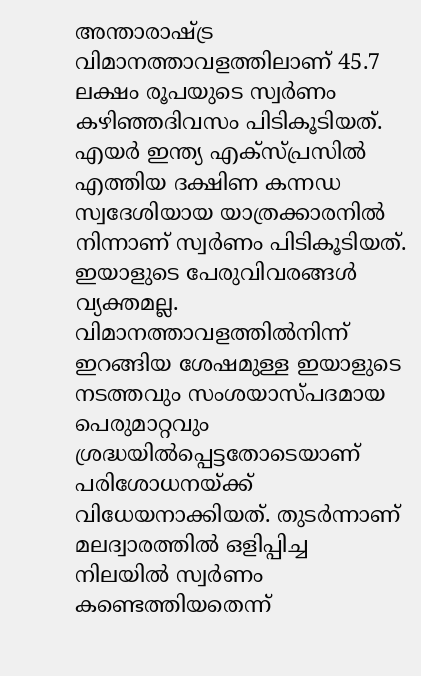അന്താരാഷ്ട്ര വിമാനത്താവളത്തിലാണ് 45.7 ലക്ഷം രൂപയുടെ സ്വര്‍ണം കഴിഞ്ഞദിവസം പിടികൂടിയത്. എയര്‍ ഇന്ത്യ എക്സ്പ്രസില്‍ എത്തിയ ദക്ഷിണ കന്നഡ സ്വദേശിയായ യാത്രക്കാരനില്‍ നിന്നാണ് സ്വര്‍ണം പിടികൂടിയത്. ഇയാളുടെ പേരുവിവരങ്ങള്‍ വ്യക്തമല്ല. വിമാനത്താവളത്തില്‍നിന്ന് ഇറങ്ങിയ ശേഷമുള്ള ഇയാളുടെ നടത്തവും സംശയാസ്പദമായ പെരുമാറ്റവും ശ്രദ്ധയില്‍പ്പെട്ടതോടെയാണ് പരിശോധനയ്ക്ക് വിധേയനാക്കിയത്. തുടര്‍ന്നാണ് മലദ്വാരത്തില്‍ ഒളിപ്പിച്ച നിലയില്‍ സ്വര്‍ണം കണ്ടെത്തിയതെന്ന്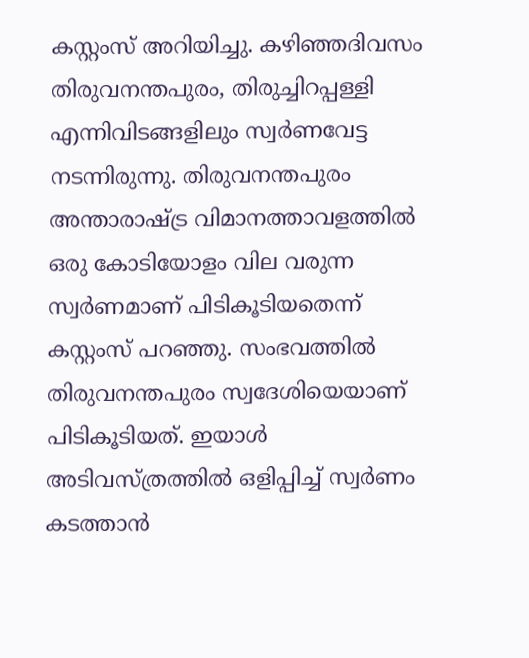കസ്റ്റംസ് അറിയിച്ചു. കഴിഞ്ഞദിവസം തിരുവനന്തപുരം, തിരുച്ചിറപ്പള്ളി എന്നിവിടങ്ങളിലും സ്വര്‍ണവേട്ട നടന്നിരുന്നു. തിരുവനന്തപുരം അന്താരാഷ്ട്ര വിമാനത്താവളത്തില്‍ ഒരു കോടിയോളം വില വരുന്ന സ്വര്‍ണമാണ് പിടികൂടിയതെന്ന് കസ്റ്റംസ് പറഞ്ഞു. സംഭവത്തില്‍ തിരുവനന്തപുരം സ്വദേശിയെയാണ് പിടികൂടിയത്. ഇയാള്‍ അടിവസ്ത്രത്തില്‍ ഒളിപ്പിച്ച് സ്വര്‍ണം കടത്താന്‍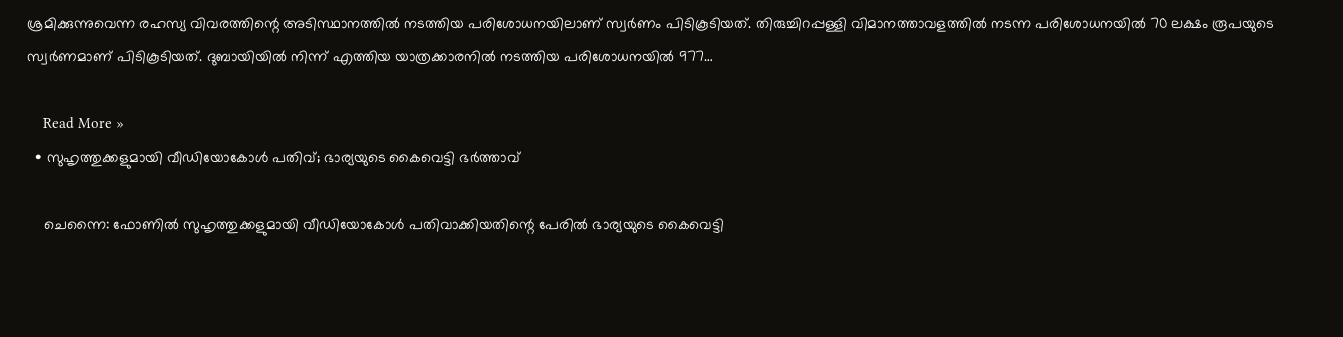ശ്രമിക്കുന്നുവെന്ന രഹസ്യ വിവരത്തിന്റെ അടിസ്ഥാനത്തില്‍ നടത്തിയ പരിശോധനയിലാണ് സ്വര്‍ണം പിടികൂടിയത്. തിരുച്ചിറപ്പള്ളി വിമാനത്താവളത്തില്‍ നടന്ന പരിശോധനയില്‍ 70 ലക്ഷം രൂപയുടെ സ്വര്‍ണമാണ് പിടികൂടിയത്. ദുബായിയില്‍ നിന്ന് എത്തിയ യാത്രക്കാരനില്‍ നടത്തിയ പരിശോധനയില്‍ 977…

    Read More »
  • സുഹൃത്തുക്കളുമായി വീഡിയോകോള്‍ പതിവ്; ഭാര്യയുടെ കൈവെട്ടി ഭര്‍ത്താവ്

    ചെന്നൈ: ഫോണില്‍ സുഹൃത്തുക്കളുമായി വീഡിയോകോള്‍ പതിവാക്കിയതിന്റെ പേരില്‍ ഭാര്യയുടെ കൈവെട്ടി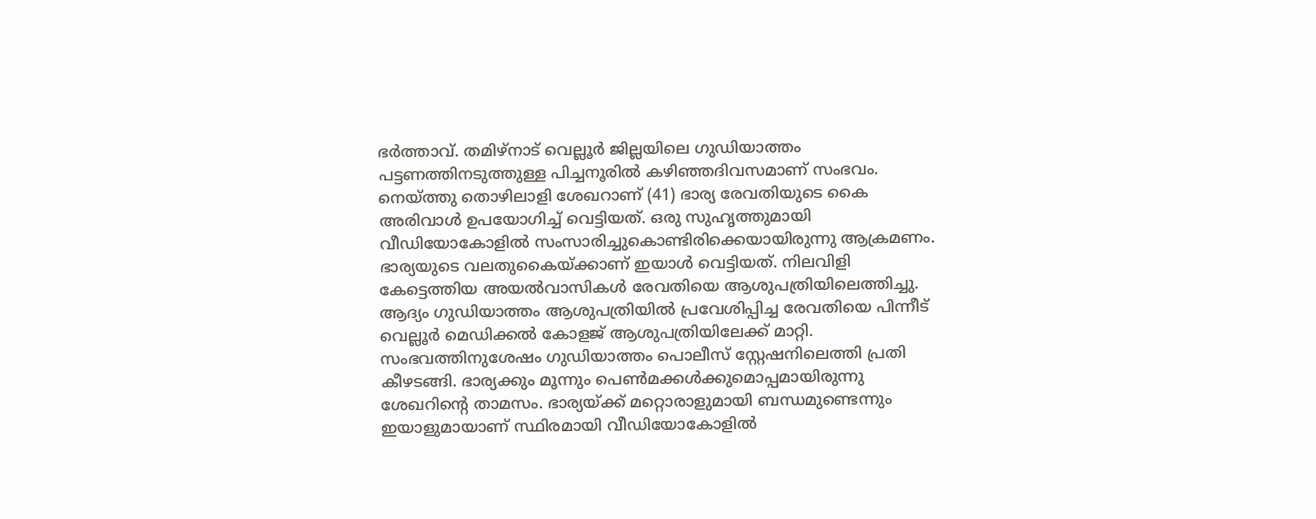ഭര്‍ത്താവ്. തമിഴ്‌നാട് വെല്ലൂര്‍ ജില്ലയിലെ ഗുഡിയാത്തം പട്ടണത്തിനടുത്തുള്ള പിച്ചനൂരില്‍ കഴിഞ്ഞദിവസമാണ് സംഭവം. നെയ്ത്തു തൊഴിലാളി ശേഖറാണ് (41) ഭാര്യ രേവതിയുടെ കൈ അരിവാള്‍ ഉപയോഗിച്ച് വെട്ടിയത്. ഒരു സുഹൃത്തുമായി വീഡിയോകോളില്‍ സംസാരിച്ചുകൊണ്ടിരിക്കെയായിരുന്നു ആക്രമണം. ഭാര്യയുടെ വലതുകൈയ്ക്കാണ് ഇയാള്‍ വെട്ടിയത്. നിലവിളി കേട്ടെത്തിയ അയല്‍വാസികള്‍ രേവതിയെ ആശുപത്രിയിലെത്തിച്ചു. ആദ്യം ഗുഡിയാത്തം ആശുപത്രിയില്‍ പ്രവേശിപ്പിച്ച രേവതിയെ പിന്നീട് വെല്ലൂര്‍ മെഡിക്കല്‍ കോളജ് ആശുപത്രിയിലേക്ക് മാറ്റി. സംഭവത്തിനുശേഷം ഗുഡിയാത്തം പൊലീസ് സ്റ്റേഷനിലെത്തി പ്രതി കീഴടങ്ങി. ഭാര്യക്കും മൂന്നും പെണ്‍മക്കള്‍ക്കുമൊപ്പമായിരുന്നു ശേഖറിന്റെ താമസം. ഭാര്യയ്ക്ക് മറ്റൊരാളുമായി ബന്ധമുണ്ടെന്നും ഇയാളുമായാണ് സ്ഥിരമായി വീഡിയോകോളില്‍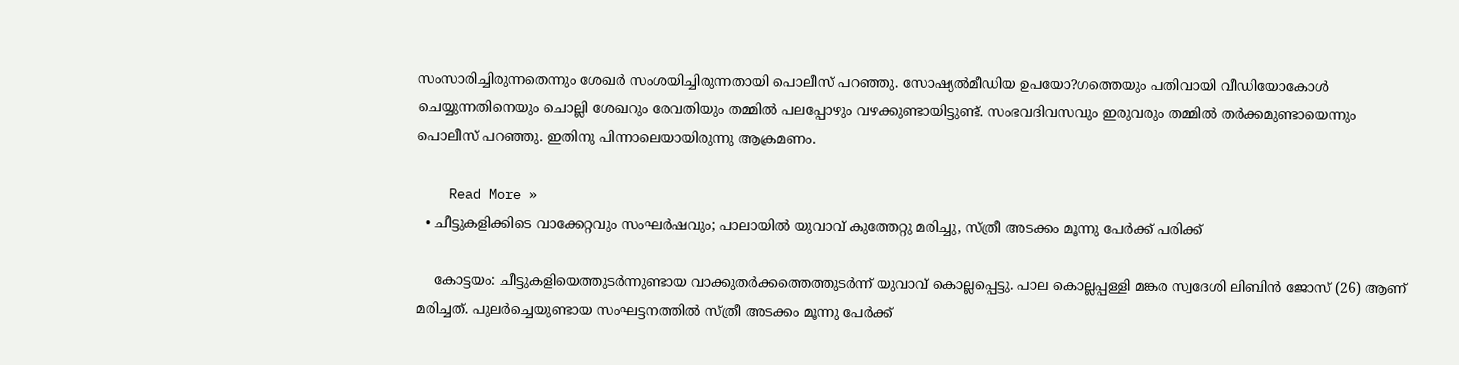സംസാരിച്ചിരുന്നതെന്നും ശേഖര്‍ സംശയിച്ചിരുന്നതായി പൊലീസ് പറഞ്ഞു. സോഷ്യല്‍മീഡിയ ഉപയോ?ഗത്തെയും പതിവായി വീഡിയോകോള്‍ ചെയ്യുന്നതിനെയും ചൊല്ലി ശേഖറും രേവതിയും തമ്മില്‍ പലപ്പോഴും വഴക്കുണ്ടായിട്ടുണ്ട്. സംഭവദിവസവും ഇരുവരും തമ്മില്‍ തര്‍ക്കമുണ്ടായെന്നും പൊലീസ് പറഞ്ഞു. ഇതിനു പിന്നാലെയായിരുന്നു ആക്രമണം.

    Read More »
  • ചീട്ടുകളിക്കിടെ വാക്കേറ്റവും സംഘര്‍ഷവും; പാലായില്‍ യുവാവ് കുത്തേറ്റു മരിച്ചു, സ്ത്രീ അടക്കം മൂന്നു പേര്‍ക്ക് പരിക്ക്

    കോട്ടയം: ചീട്ടുകളിയെത്തുടര്‍ന്നുണ്ടായ വാക്കുതര്‍ക്കത്തെത്തുടര്‍ന്ന് യുവാവ് കൊല്ലപ്പെട്ടു. പാല കൊല്ലപ്പള്ളി മങ്കര സ്വദേശി ലിബിന്‍ ജോസ് (26) ആണ് മരിച്ചത്. പുലര്‍ച്ചെയുണ്ടായ സംഘട്ടനത്തില്‍ സ്ത്രീ അടക്കം മൂന്നു പേര്‍ക്ക്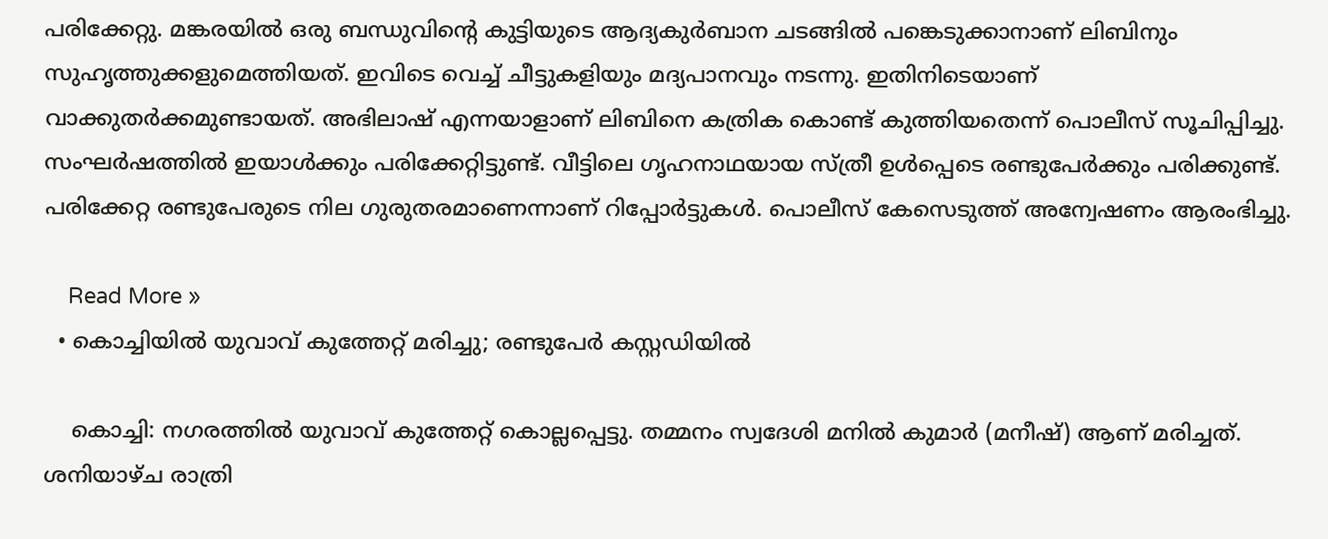പരിക്കേറ്റു. മങ്കരയില്‍ ഒരു ബന്ധുവിന്റെ കുട്ടിയുടെ ആദ്യകുര്‍ബാന ചടങ്ങില്‍ പങ്കെടുക്കാനാണ് ലിബിനും സുഹൃത്തുക്കളുമെത്തിയത്. ഇവിടെ വെച്ച് ചീട്ടുകളിയും മദ്യപാനവും നടന്നു. ഇതിനിടെയാണ് വാക്കുതര്‍ക്കമുണ്ടായത്. അഭിലാഷ് എന്നയാളാണ് ലിബിനെ കത്രിക കൊണ്ട് കുത്തിയതെന്ന് പൊലീസ് സൂചിപ്പിച്ചു. സംഘര്‍ഷത്തില്‍ ഇയാള്‍ക്കും പരിക്കേറ്റിട്ടുണ്ട്. വീട്ടിലെ ഗൃഹനാഥയായ സ്ത്രീ ഉള്‍പ്പെടെ രണ്ടുപേര്‍ക്കും പരിക്കുണ്ട്. പരിക്കേറ്റ രണ്ടുപേരുടെ നില ഗുരുതരമാണെന്നാണ് റിപ്പോര്‍ട്ടുകള്‍. പൊലീസ് കേസെടുത്ത് അന്വേഷണം ആരംഭിച്ചു.

    Read More »
  • കൊച്ചിയില്‍ യുവാവ് കുത്തേറ്റ് മരിച്ചു; രണ്ടുപേര്‍ കസ്റ്റഡിയില്‍

    കൊച്ചി: നഗരത്തില്‍ യുവാവ് കുത്തേറ്റ് കൊല്ലപ്പെട്ടു. തമ്മനം സ്വദേശി മനില്‍ കുമാര്‍ (മനീഷ്) ആണ് മരിച്ചത്. ശനിയാഴ്ച രാത്രി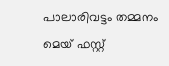പാലാരിവട്ടം തമ്മനം മെയ് ഫസ്റ്റ്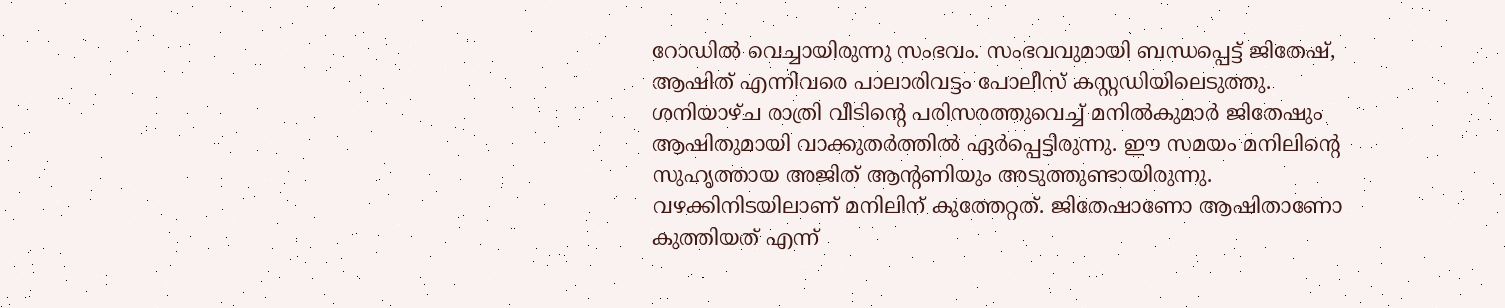റോഡില്‍ വെച്ചായിരുന്നു സംഭവം. സംഭവവുമായി ബന്ധപ്പെട്ട് ജിതേഷ്, ആഷിത് എന്നിവരെ പാലാരിവട്ടം പോലീസ് കസ്റ്റഡിയിലെടുത്തു. ശനിയാഴ്ച രാത്രി വീടിന്റെ പരിസരത്തുവെച്ച് മനില്‍കുമാര്‍ ജിതേഷും ആഷിതുമായി വാക്കുതര്‍ത്തില്‍ ഏര്‍പ്പെട്ടിരുന്നു. ഈ സമയം മനിലിന്റെ സുഹൃത്തായ അജിത് ആന്റണിയും അടുത്തുണ്ടായിരുന്നു. വഴക്കിനിടയിലാണ് മനിലിന് കുത്തേറ്റത്. ജിതേഷാണോ ആഷിതാണോ കുത്തിയത് എന്ന്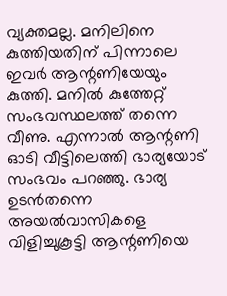വ്യക്തമല്ല. മനിലിനെ കുത്തിയതിന് പിന്നാലെ ഇവര്‍ ആന്റണിയേയും കുത്തി. മനില്‍ കുത്തേറ്റ് സംഭവസ്ഥലത്ത് തന്നെ വീണു. എന്നാല്‍ ആന്റണി ഓടി വീട്ടിലെത്തി ഭാര്യയോട് സംഭവം പറഞ്ഞു. ഭാര്യ ഉടന്‍തന്നെ അയല്‍വാസികളെ വിളിച്ചുകൂട്ടി ആന്റണിയെ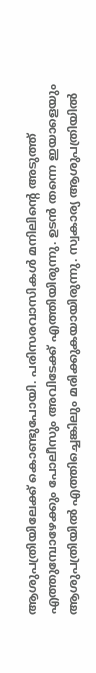ആശുപത്രിയിലേക്ക് കൊണ്ടുപോയി. പരിസരവാസികള്‍ മനിലിന്റെ അടുത്ത് എത്തുമ്പോഴേക്കും പോലീസും അവിടേക്ക് എത്തിയിരുന്നു. ഉടന്‍ തന്നെ ഇയാളെയും ആശുപത്രിയില്‍ എത്തിച്ചെങ്കിലും മരിക്കുകയായിരുന്നു. സ്വകാര്യ ആശുപത്രിയില്‍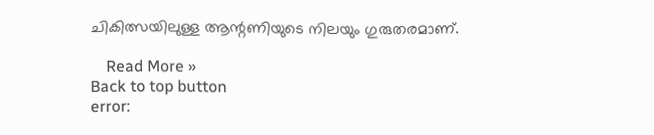ചികിത്സയിലുള്ള ആന്റണിയുടെ നിലയും ഗുരുതരമാണ്.

    Read More »
Back to top button
error: